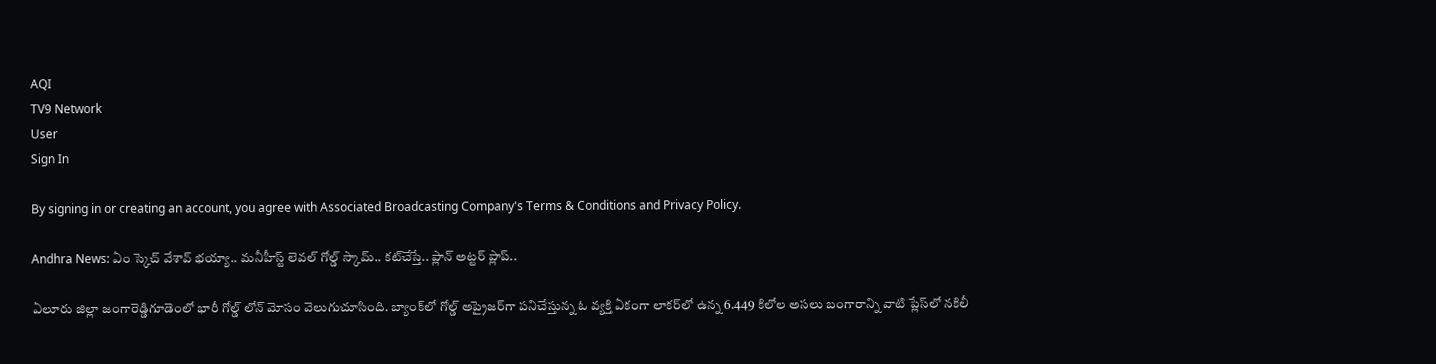AQI
TV9 Network
User
Sign In

By signing in or creating an account, you agree with Associated Broadcasting Company's Terms & Conditions and Privacy Policy.

Andhra News: ఏం స్కెచ్ వేశావ్ భయ్యా.. మనీహీస్ట్ లెవల్ గోల్డ్‌ స్కామ్.. కట్‌చేస్తే.. ప్లాన్ అట్టర్ ప్లాప్..

ఏలూరు జిల్లా జంగారెడ్డిగూడెంలో భారీ గోల్డ్ లోన్ మోసం వెలుగుచూసింది. బ్యాంక్‌లో గోల్డ్ అప్రైజర్‌గా పనిచేస్తున్న ఓ వ్యక్తి ఏకంగా లాకర్‌లో ఉన్న 6.449 కిలోల అసలు బంగారాన్ని వాటి ప్లేస్‌లో నకిలీ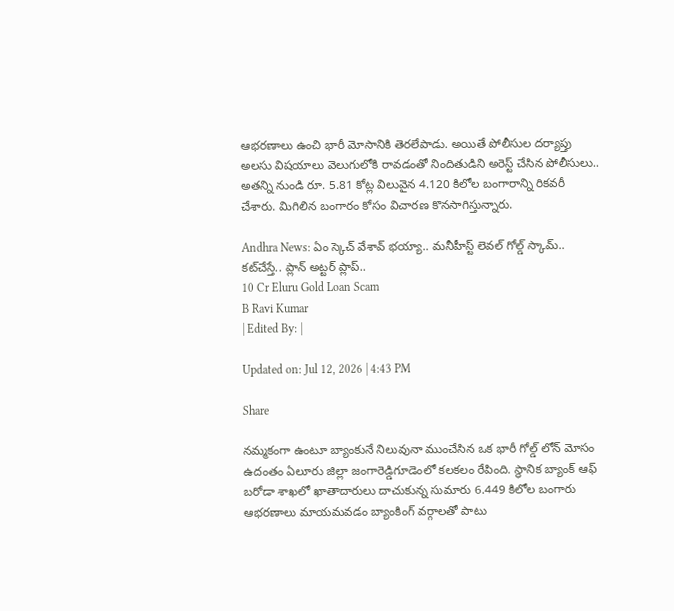ఆభరణాలు ఉంచి భారీ మోసానికి తెరలేపాడు. అయితే పోలీసుల దర్యాప్తు అలసు విషయాలు వెలుగులోకి రావడంతో నిందితుడిని అరెస్ట్ చేసిన పోలీసులు.. అతన్ని నుండి రూ. 5.81 కోట్ల విలువైన 4.120 కిలోల బంగారాన్ని రికవరీ చేశారు. మిగిలిన బంగారం కోసం విచారణ కొనసాగిస్తున్నారు.

Andhra News: ఏం స్కెచ్ వేశావ్ భయ్యా.. మనీహీస్ట్ లెవల్ గోల్డ్‌ స్కామ్.. కట్‌చేస్తే.. ప్లాన్ అట్టర్ ప్లాప్..
10 Cr Eluru Gold Loan Scam
B Ravi Kumar
| Edited By: |

Updated on: Jul 12, 2026 | 4:43 PM

Share

నమ్మకంగా ఉంటూ బ్యాంకునే నిలువునా ముంచేసిన ఒక భారీ గోల్డ్ లోన్ మోసం ఉదంతం ఏలూరు జిల్లా జంగారెడ్డిగూడెంలో కలకలం రేపింది. స్థానిక బ్యాంక్ ఆఫ్ బరోడా శాఖలో ఖాతాదారులు దాచుకున్న సుమారు 6.449 కిలోల బంగారు ఆభరణాలు మాయమవడం బ్యాంకింగ్ వర్గాలతో పాటు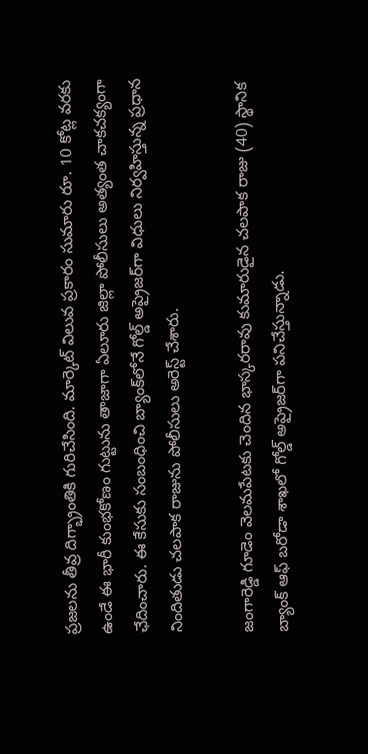ప్రజలను తీవ్ర దిగ్భ్రాంతికి గురిచేసింది. మార్కెట్ విలువ ప్రకారం సుమారు రూ. 10 కోట్ల వరకు ఉండే ఈ భారీ కుంభకోణం గుట్టును తాజాగా ఏలూరు జిల్లా పోలీసులు అత్యంత చాకచక్యంగా ఛేదించారు. ఈ కేసుకు సంబంధించి బ్యాంక్‌లోనే గోల్డ్ అప్రైజర్‌గా విధులు నిర్వహిస్తున్న ప్రధాన నిందితుడు చలపాక రాజును పోలీసులు అరెస్ట్ చేశారు.

జంగారెడ్డి గూడెం వెలమపేటకు చెందిన భాస్కరరావు కుమారుడైన చలపాక రాజు (40) స్థానిక బ్యాంక్ ఆఫ్ బరోడా శాఖలో గోల్డ్ అప్రైజర్‌గా పనిచేస్తున్నాడు.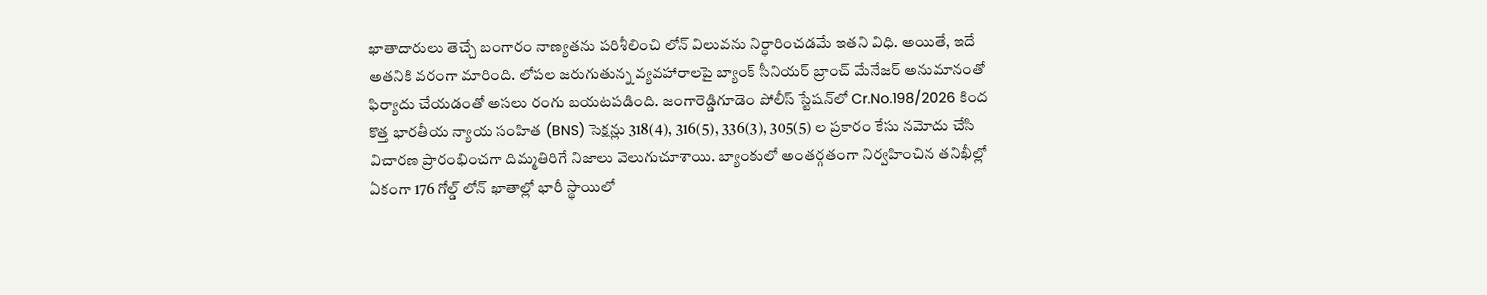ఖాతాదారులు తెచ్చే బంగారం నాణ్యతను పరిశీలించి లోన్ విలువను నిర్ధారించడమే ఇతని విధి. అయితే, ఇదే అతనికి వరంగా మారింది. లోపల జరుగుతున్న వ్యవహారాలపై బ్యాంక్ సీనియర్ బ్రాంచ్ మేనేజర్ అనుమానంతో ఫిర్యాదు చేయడంతో అసలు రంగు బయటపడింది. జంగారెడ్డిగూడెం పోలీస్ స్టేషన్‌లో Cr.No.198/2026 కింద కొత్త భారతీయ న్యాయ సంహిత (BNS) సెక్షన్లు 318(4), 316(5), 336(3), 305(5) ల ప్రకారం కేసు నమోదు చేసి విచారణ ప్రారంభించగా దిమ్మతిరిగే నిజాలు వెలుగుచూశాయి. బ్యాంకులో అంతర్గతంగా నిర్వహించిన తనిఖీల్లో ఏకంగా 176 గోల్డ్ లోన్ ఖాతాల్లో భారీ స్థాయిలో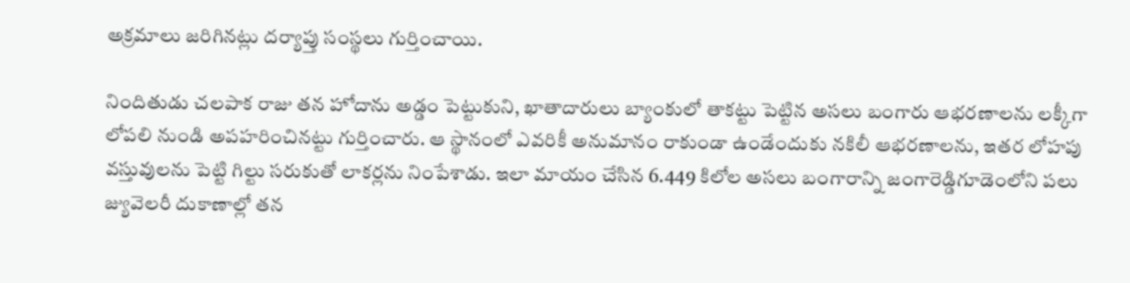అక్రమాలు జరిగినట్లు దర్యాప్తు సంస్థలు గుర్తించాయి.

నిందితుడు చలపాక రాజు తన హోదాను అడ్డం పెట్టుకుని, ఖాతాదారులు బ్యాంకులో తాకట్టు పెట్టిన అసలు బంగారు ఆభరణాలను లక్కీగా లోపలి నుండి అపహరించినట్టు గుర్తించారు. ఆ స్థానంలో ఎవరికీ అనుమానం రాకుండా ఉండేందుకు నకిలీ ఆభరణాలను, ఇతర లోహపు వస్తువులను పెట్టి గిల్టు సరుకుతో లాకర్లను నింపేశాడు. ఇలా మాయం చేసిన 6.449 కిలోల అసలు బంగారాన్ని జంగారెడ్డిగూడెంలోని పలు జ్యువెలరీ దుకాణాల్లో తన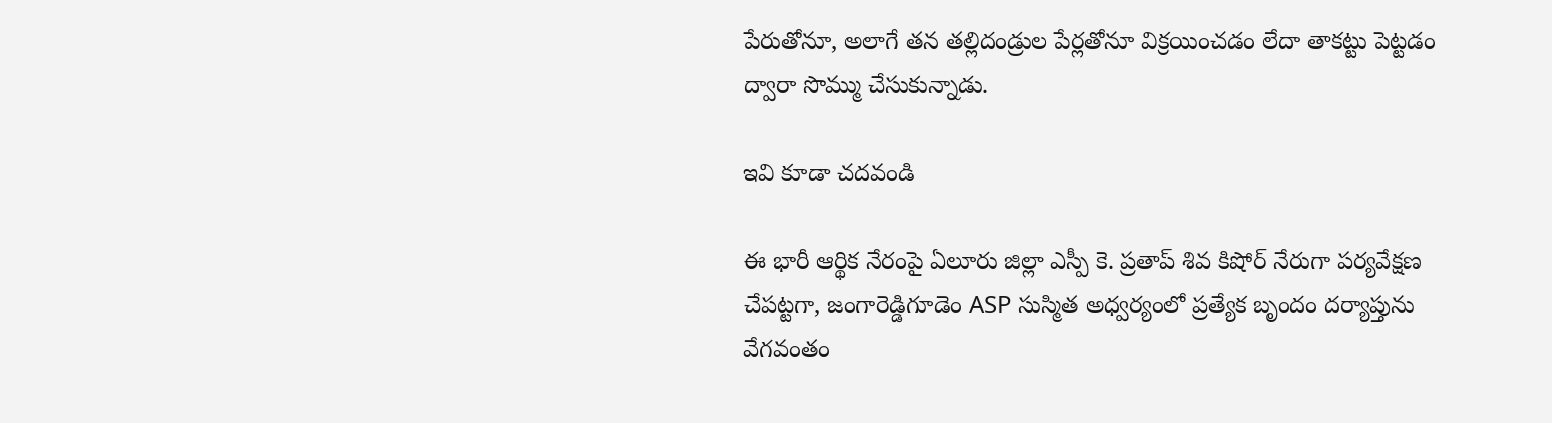పేరుతోనూ, అలాగే తన తల్లిదండ్రుల పేర్లతోనూ విక్రయించడం లేదా తాకట్టు పెట్టడం ద్వారా సొమ్ము చేసుకున్నాడు.

ఇవి కూడా చదవండి

ఈ భారీ ఆర్థిక నేరంపై ఏలూరు జిల్లా ఎస్పీ కె. ప్రతాప్ శివ కిషోర్ నేరుగా పర్యవేక్షణ చేపట్టగా, జంగారెడ్డిగూడెం ASP సుస్మిత అధ్వర్యంలో ప్రత్యేక బృందం దర్యాప్తును వేగవంతం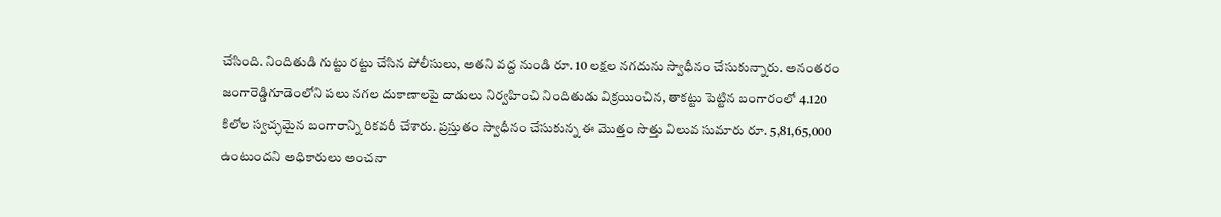చేసింది. నిందితుడి గుట్టు రట్టు చేసిన పోలీసులు, అతని వద్ద నుండి రూ. 10 లక్షల నగదును స్వాధీనం చేసుకున్నారు. అనంతరం జంగారెడ్డిగూడెంలోని పలు నగల దుకాణాలపై దాడులు నిర్వహించి నిందితుడు విక్రయించిన, తాకట్టు పెట్టిన బంగారంలో 4.120 కిలోల స్వచ్ఛమైన బంగారాన్ని రికవరీ చేశారు. ప్రస్తుతం స్వాధీనం చేసుకున్న ఈ మొత్తం సొత్తు విలువ సుమారు రూ. 5,81,65,000 ఉంటుందని అధికారులు అంచనా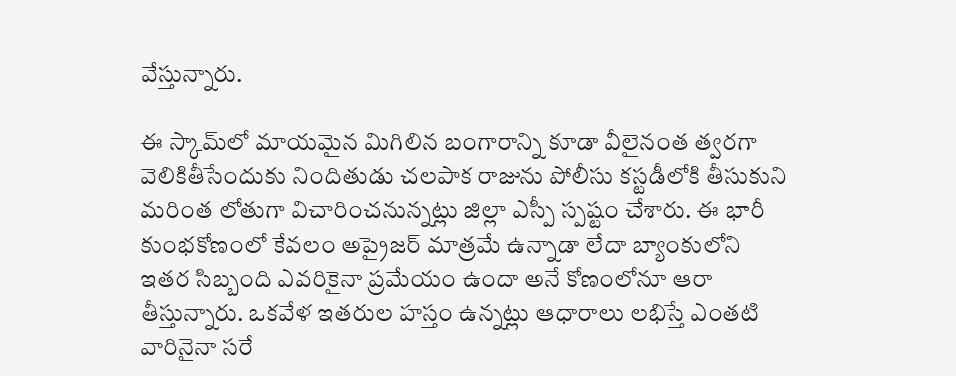వేస్తున్నారు.

ఈ స్కామ్‌లో మాయమైన మిగిలిన బంగారాన్ని కూడా వీలైనంత త్వరగా వెలికితీసేందుకు నిందితుడు చలపాక రాజును పోలీసు కస్టడీలోకి తీసుకుని మరింత లోతుగా విచారించనున్నట్లు జిల్లా ఎస్పీ స్పష్టం చేశారు. ఈ భారీ కుంభకోణంలో కేవలం అప్రైజర్ మాత్రమే ఉన్నాడా లేదా బ్యాంకులోని ఇతర సిబ్బంది ఎవరికైనా ప్రమేయం ఉందా అనే కోణంలోనూ ఆరా తీస్తున్నారు. ఒకవేళ ఇతరుల హస్తం ఉన్నట్లు ఆధారాలు లభిస్తే ఎంతటి వారినైనా సరే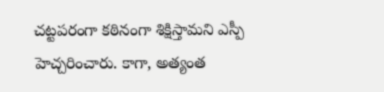చట్టపరంగా కఠినంగా శిక్షిస్తామని ఎస్పీ హెచ్చరించారు. కాగా, అత్యంత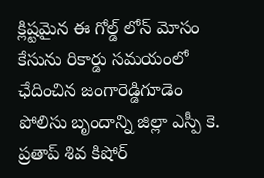క్లిష్టమైన ఈ గోల్డ్ లోన్ మోసం కేసును రికార్డు సమయంలో ఛేదించిన జంగారెడ్డిగూడెం పోలిసు బృందాన్ని జిల్లా ఎస్పీ కె. ప్రతాప్ శివ కిషోర్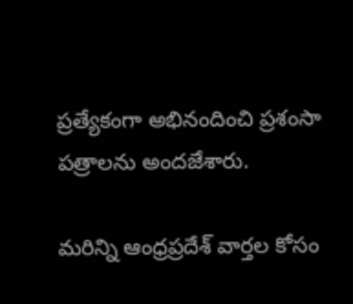ప్రత్యేకంగా అభినందించి ప్రశంసా పత్రాలను అందజేశారు.

మరిన్ని ఆంధ్రప్రదేశ్ వార్తల కోసం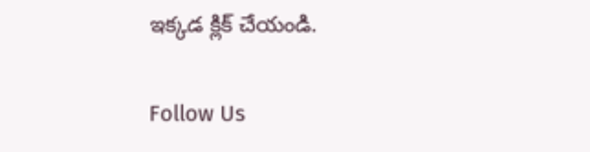ఇక్కడ క్లిక్ చేయండి.

Follow Us